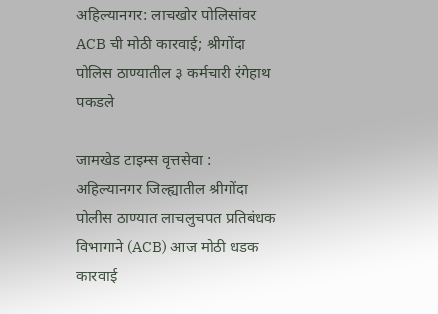अहिल्यानगर: लाचखोर पोलिसांवर ACB ची मोठी कारवाई; श्रीगोंदा पोलिस ठाण्यातील ३ कर्मचारी रंगेहाथ पकडले

जामखेड टाइम्स वृत्तसेवा : अहिल्यानगर जिल्ह्यातील श्रीगोंदा पोलीस ठाण्यात लाचलुचपत प्रतिबंधक विभागाने (ACB) आज मोठी धडक कारवाई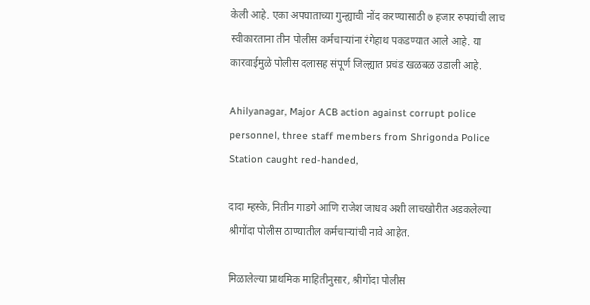केली आहे. एका अपघाताच्या गुन्ह्याची नोंद करण्यासाठी ७ हजार रुपयांची लाच स्वीकारताना तीन पोलीस कर्मचाऱ्यांना रंगेहाथ पकडण्यात आले आहे. या कारवाईमुळे पोलीस दलासह संपूर्ण जिल्ह्यात प्रचंड खळबळ उडाली आहे.

Ahilyanagar, Major ACB action against corrupt police personnel, three staff members from Shrigonda Police Station caught red-handed,

दादा म्हस्के, नितीन गाडगे आणि राजेश जाधव अशी लाचखोरीत अडकलेल्या श्रीगोंदा पोलीस ठाण्यातील कर्मचाऱ्यांची नावे आहेत.

मिळालेल्या प्राथमिक माहितीनुसार, श्रीगोंदा पोलीस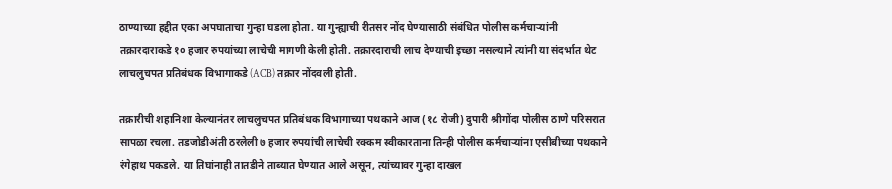ठाण्याच्या हद्दीत एका अपघाताचा गुन्हा घडला होता. या गुन्ह्याची रीतसर नोंद घेण्यासाठी संबंधित पोलीस कर्मचाऱ्यांनी तक्रारदाराकडे १० हजार रुपयांच्या लाचेची मागणी केली होती. तक्रारदाराची लाच देण्याची इच्छा नसल्याने त्यांनी या संदर्भात थेट लाचलुचपत प्रतिबंधक विभागाकडे (ACB) तक्रार नोंदवली होती.

तक्रारीची शहानिशा केल्यानंतर लाचलुचपत प्रतिबंधक विभागाच्या पथकाने आज (१८ रोजी) दुपारी श्रीगोंदा पोलीस ठाणे परिसरात सापळा रचला. तडजोडीअंती ठरलेली ७ हजार रुपयांची लाचेची रक्कम स्वीकारताना तिन्ही पोलीस कर्मचाऱ्यांना एसीबीच्या पथकाने रंगेहाथ पकडले. या तिघांनाही तातडीने ताब्यात घेण्यात आले असून, त्यांच्यावर गुन्हा दाखल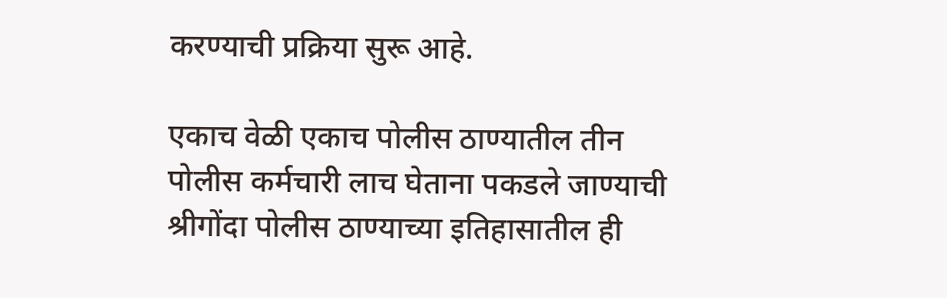करण्याची प्रक्रिया सुरू आहे.

एकाच वेळी एकाच पोलीस ठाण्यातील तीन पोलीस कर्मचारी लाच घेताना पकडले जाण्याची श्रीगोंदा पोलीस ठाण्याच्या इतिहासातील ही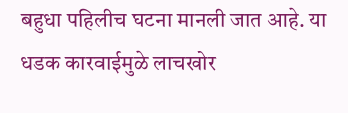बहुधा पहिलीच घटना मानली जात आहे. या धडक कारवाईमुळे लाचखोर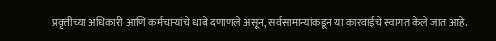प्रवृत्तीच्या अधिकारी आणि कर्मचाऱ्यांचे धाबे दणाणले असून, सर्वसामान्यांकडून या कारवाईचे स्वागत केले जात आहे.